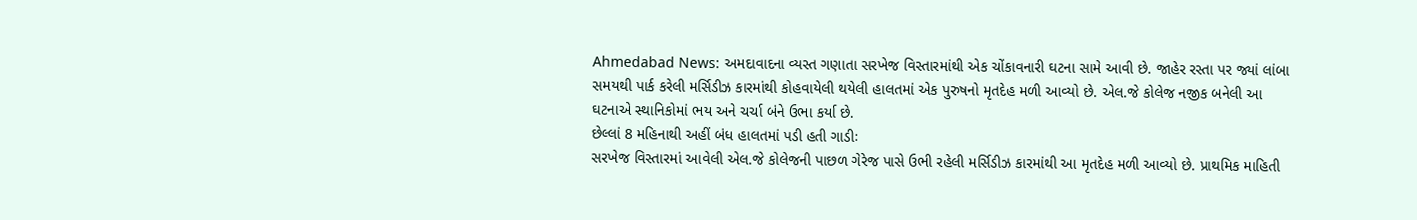Ahmedabad News: અમદાવાદના વ્યસ્ત ગણાતા સરખેજ વિસ્તારમાંથી એક ચોંકાવનારી ઘટના સામે આવી છે. જાહેર રસ્તા પર જ્યાં લાંબા સમયથી પાર્ક કરેલી મર્સિડીઝ કારમાંથી કોહવાયેલી થયેલી હાલતમાં એક પુરુષનો મૃતદેહ મળી આવ્યો છે. એલ.જે કોલેજ નજીક બનેલી આ ઘટનાએ સ્થાનિકોમાં ભય અને ચર્ચા બંને ઉભા કર્યા છે.
છેલ્લાં 8 મહિનાથી અહીં બંધ હાલતમાં પડી હતી ગાડીઃ
સરખેજ વિસ્તારમાં આવેલી એલ.જે કોલેજની પાછળ ગેરેજ પાસે ઉભી રહેલી મર્સિડીઝ કારમાંથી આ મૃતદેહ મળી આવ્યો છે. પ્રાથમિક માહિતી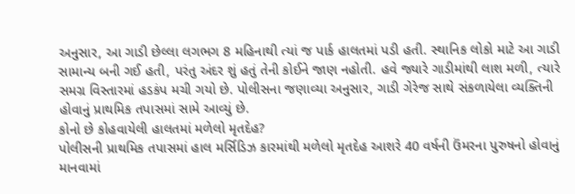અનુસાર, આ ગાડી છેલ્લા લગભગ 8 મહિનાથી ત્યાં જ પાર્ક હાલતમાં પડી હતી. સ્થાનિક લોકો માટે આ ગાડી સામાન્ય બની ગઈ હતી, પરંતુ અંદર શું હતું તેની કોઈને જાણ નહોતી. હવે જ્યારે ગાડીમાંથી લાશ મળી, ત્યારે સમગ્ર વિસ્તારમાં હડકંપ મચી ગયો છે. પોલીસના જણાવ્યા અનુસાર, ગાડી ગેરેજ સાથે સંકળાયેલા વ્યક્તિની હોવાનું પ્રાથમિક તપાસમાં સામે આવ્યું છે.
કોનો છે કોહવાયેલી હાલતમાં મળેલો મૃતદેહ?
પોલીસની પ્રાથમિક તપાસમાં હાલ મર્સિડિઝ કારમાંથી મળેલો મૃતદેહ આશરે 40 વર્ષની ઉંમરના પુરુષનો હોવાનું માનવામાં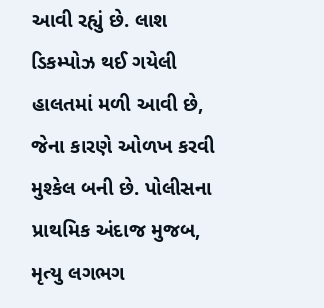આવી રહ્યું છે. લાશ ડિકમ્પોઝ થઈ ગયેલી હાલતમાં મળી આવી છે, જેના કારણે ઓળખ કરવી મુશ્કેલ બની છે. પોલીસના પ્રાથમિક અંદાજ મુજબ, મૃત્યુ લગભગ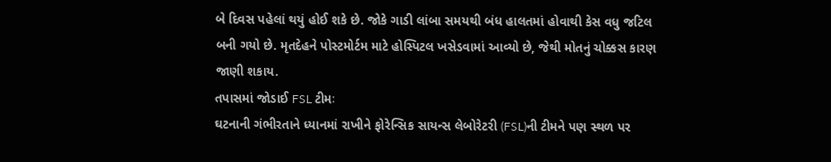બે દિવસ પહેલાં થયું હોઈ શકે છે. જોકે ગાડી લાંબા સમયથી બંધ હાલતમાં હોવાથી કેસ વધુ જટિલ બની ગયો છે. મૃતદેહને પોસ્ટમોર્ટમ માટે હોસ્પિટલ ખસેડવામાં આવ્યો છે, જેથી મોતનું ચોક્કસ કારણ જાણી શકાય.
તપાસમાં જોડાઈ FSL ટીમઃ
ઘટનાની ગંભીરતાને ધ્યાનમાં રાખીને ફોરેન્સિક સાયન્સ લેબોરેટરી (FSL)ની ટીમને પણ સ્થળ પર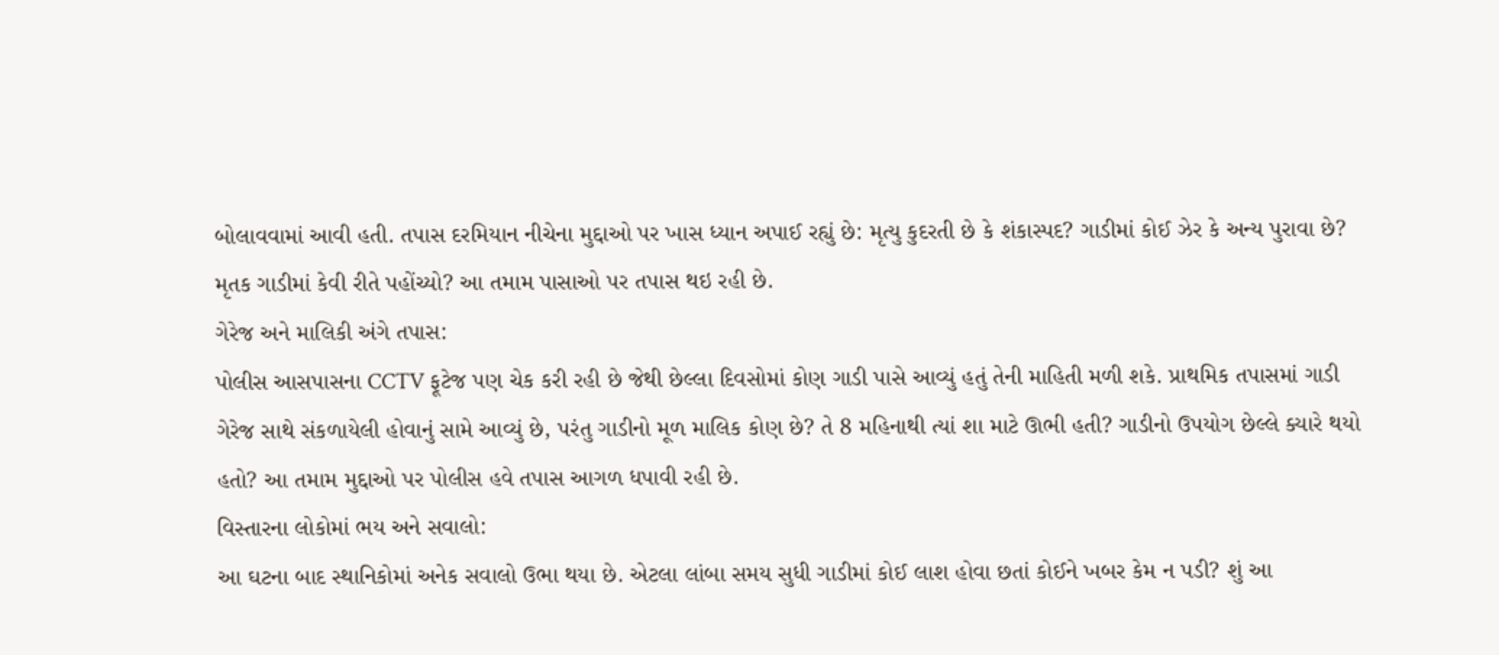બોલાવવામાં આવી હતી. તપાસ દરમિયાન નીચેના મુદ્દાઓ પર ખાસ ધ્યાન અપાઈ રહ્યું છે: મૃત્યુ કુદરતી છે કે શંકાસ્પદ? ગાડીમાં કોઈ ઝેર કે અન્ય પુરાવા છે? મૃતક ગાડીમાં કેવી રીતે પહોંચ્યો? આ તમામ પાસાઓ પર તપાસ થઇ રહી છે.
ગેરેજ અને માલિકી અંગે તપાસ:
પોલીસ આસપાસના CCTV ફૂટેજ પણ ચેક કરી રહી છે જેથી છેલ્લા દિવસોમાં કોણ ગાડી પાસે આવ્યું હતું તેની માહિતી મળી શકે. પ્રાથમિક તપાસમાં ગાડી ગેરેજ સાથે સંકળાયેલી હોવાનું સામે આવ્યું છે, પરંતુ ગાડીનો મૂળ માલિક કોણ છે? તે 8 મહિનાથી ત્યાં શા માટે ઊભી હતી? ગાડીનો ઉપયોગ છેલ્લે ક્યારે થયો હતો? આ તમામ મુદ્દાઓ પર પોલીસ હવે તપાસ આગળ ધપાવી રહી છે.
વિસ્તારના લોકોમાં ભય અને સવાલો:
આ ઘટના બાદ સ્થાનિકોમાં અનેક સવાલો ઉભા થયા છે. એટલા લાંબા સમય સુધી ગાડીમાં કોઈ લાશ હોવા છતાં કોઈને ખબર કેમ ન પડી? શું આ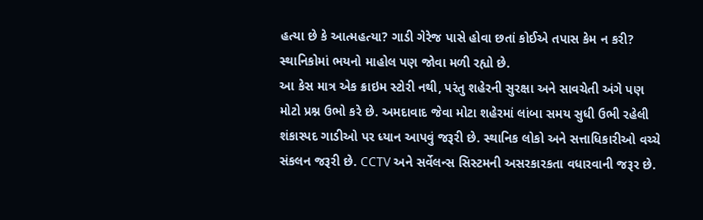હત્યા છે કે આત્મહત્યા? ગાડી ગેરેજ પાસે હોવા છતાં કોઈએ તપાસ કેમ ન કરી? સ્થાનિકોમાં ભયનો માહોલ પણ જોવા મળી રહ્યો છે.
આ કેસ માત્ર એક ક્રાઇમ સ્ટોરી નથી, પરંતુ શહેરની સુરક્ષા અને સાવચેતી અંગે પણ મોટો પ્રશ્ન ઉભો કરે છે. અમદાવાદ જેવા મોટા શહેરમાં લાંબા સમય સુધી ઉભી રહેલી શંકાસ્પદ ગાડીઓ પર ધ્યાન આપવું જરૂરી છે. સ્થાનિક લોકો અને સત્તાધિકારીઓ વચ્ચે સંકલન જરૂરી છે. CCTV અને સર્વેલન્સ સિસ્ટમની અસરકારકતા વધારવાની જરૂર છે.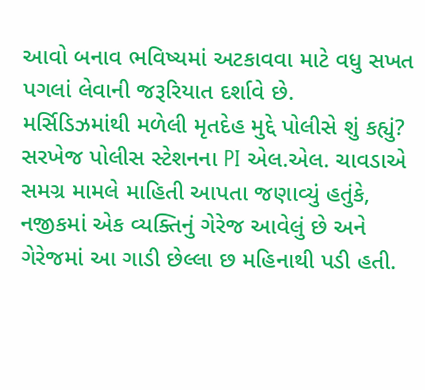આવો બનાવ ભવિષ્યમાં અટકાવવા માટે વધુ સખત પગલાં લેવાની જરૂરિયાત દર્શાવે છે.
મર્સિડિઝમાંથી મળેલી મૃતદેહ મુદ્દે પોલીસે શું કહ્યું?
સરખેજ પોલીસ સ્ટેશનના PI એલ.એલ. ચાવડાએ સમગ્ર મામલે માહિતી આપતા જણાવ્યું હતુંકે, નજીકમાં એક વ્યક્તિનું ગેરેજ આવેલું છે અને ગેરેજમાં આ ગાડી છેલ્લા છ મહિનાથી પડી હતી.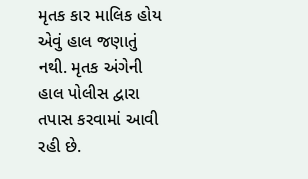મૃતક કાર માલિક હોય એવું હાલ જણાતું નથી. મૃતક અંગેની હાલ પોલીસ દ્વારા તપાસ કરવામાં આવી રહી છે.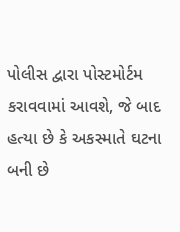પોલીસ દ્વારા પોસ્ટમોર્ટમ કરાવવામાં આવશે, જે બાદ હત્યા છે કે અકસ્માતે ઘટના બની છે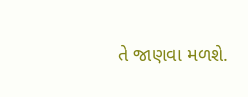તે જાણવા મળશે.